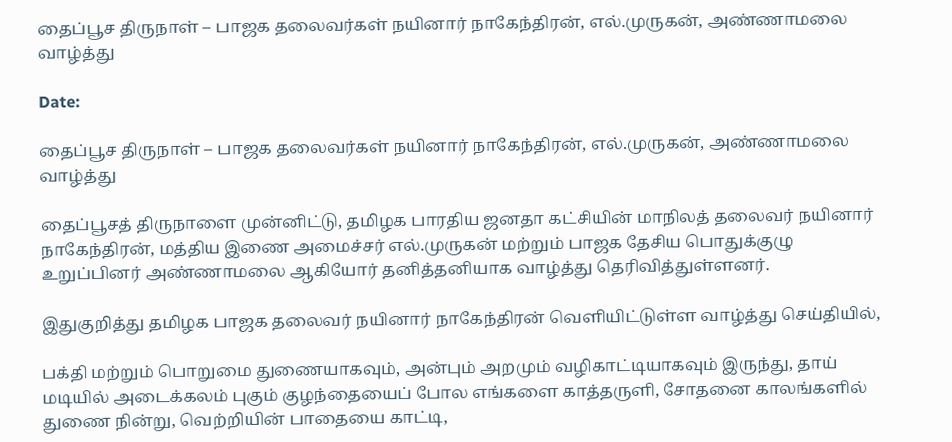தைப்பூச திருநாள் – பாஜக தலைவர்கள் நயினார் நாகேந்திரன், எல்.முருகன், அண்ணாமலை வாழ்த்து

Date:

தைப்பூச திருநாள் – பாஜக தலைவர்கள் நயினார் நாகேந்திரன், எல்.முருகன், அண்ணாமலை வாழ்த்து

தைப்பூசத் திருநாளை முன்னிட்டு, தமிழக பாரதிய ஜனதா கட்சியின் மாநிலத் தலைவர் நயினார் நாகேந்திரன், மத்திய இணை அமைச்சர் எல்.முருகன் மற்றும் பாஜக தேசிய பொதுக்குழு உறுப்பினர் அண்ணாமலை ஆகியோர் தனித்தனியாக வாழ்த்து தெரிவித்துள்ளனர்.

இதுகுறித்து தமிழக பாஜக தலைவர் நயினார் நாகேந்திரன் வெளியிட்டுள்ள வாழ்த்து செய்தியில்,

பக்தி மற்றும் பொறுமை துணையாகவும், அன்பும் அறமும் வழிகாட்டியாகவும் இருந்து, தாய் மடியில் அடைக்கலம் புகும் குழந்தையைப் போல எங்களை காத்தருளி, சோதனை காலங்களில் துணை நின்று, வெற்றியின் பாதையை காட்டி,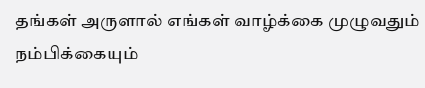தங்கள் அருளால் எங்கள் வாழ்க்கை முழுவதும் நம்பிக்கையும்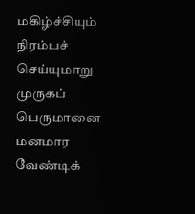மகிழ்ச்சியும் நிரம்பச் செய்யுமாறு முருகப் பெருமானை மனமார வேண்டிக்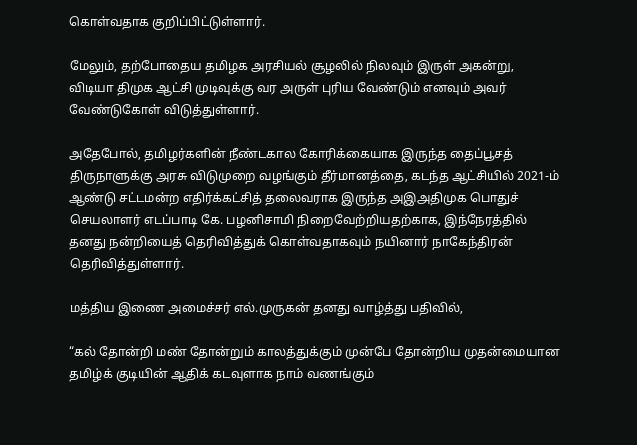கொள்வதாக குறிப்பிட்டுள்ளார்.

மேலும், தற்போதைய தமிழக அரசியல் சூழலில் நிலவும் இருள் அகன்று, விடியா திமுக ஆட்சி முடிவுக்கு வர அருள் புரிய வேண்டும் எனவும் அவர் வேண்டுகோள் விடுத்துள்ளார்.

அதேபோல், தமிழர்களின் நீண்டகால கோரிக்கையாக இருந்த தைப்பூசத் திருநாளுக்கு அரசு விடுமுறை வழங்கும் தீர்மானத்தை, கடந்த ஆட்சியில் 2021-ம் ஆண்டு சட்டமன்ற எதிர்க்கட்சித் தலைவராக இருந்த அஇஅதிமுக பொதுச் செயலாளர் எடப்பாடி கே. பழனிசாமி நிறைவேற்றியதற்காக, இந்நேரத்தில் தனது நன்றியைத் தெரிவித்துக் கொள்வதாகவும் நயினார் நாகேந்திரன் தெரிவித்துள்ளார்.

மத்திய இணை அமைச்சர் எல்.முருகன் தனது வாழ்த்து பதிவில்,

“கல் தோன்றி மண் தோன்றும் காலத்துக்கும் முன்பே தோன்றிய முதன்மையான தமிழ்க் குடியின் ஆதிக் கடவுளாக நாம் வணங்கும்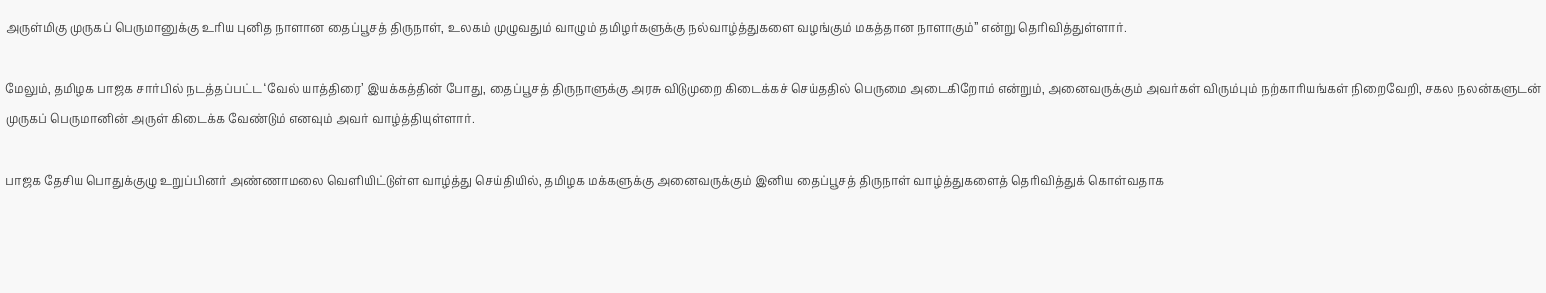அருள்மிகு முருகப் பெருமானுக்கு உரிய புனித நாளான தைப்பூசத் திருநாள், உலகம் முழுவதும் வாழும் தமிழர்களுக்கு நல்வாழ்த்துகளை வழங்கும் மகத்தான நாளாகும்” என்று தெரிவித்துள்ளார்.

மேலும், தமிழக பாஜக சார்பில் நடத்தப்பட்ட ‘வேல் யாத்திரை’ இயக்கத்தின் போது, தைப்பூசத் திருநாளுக்கு அரசு விடுமுறை கிடைக்கச் செய்ததில் பெருமை அடைகிறோம் என்றும், அனைவருக்கும் அவர்கள் விரும்பும் நற்காரியங்கள் நிறைவேறி, சகல நலன்களுடன் முருகப் பெருமானின் அருள் கிடைக்க வேண்டும் எனவும் அவர் வாழ்த்தியுள்ளார்.

பாஜக தேசிய பொதுக்குழு உறுப்பினர் அண்ணாமலை வெளியிட்டுள்ள வாழ்த்து செய்தியில், தமிழக மக்களுக்கு அனைவருக்கும் இனிய தைப்பூசத் திருநாள் வாழ்த்துகளைத் தெரிவித்துக் கொள்வதாக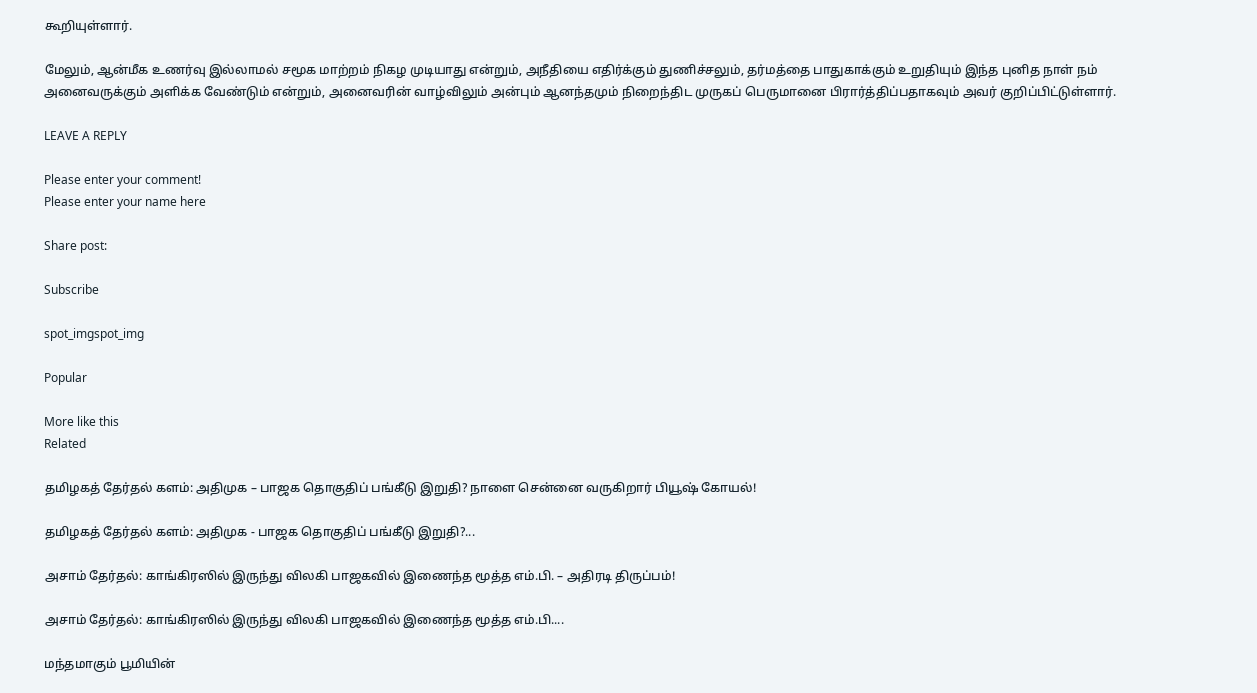கூறியுள்ளார்.

மேலும், ஆன்மீக உணர்வு இல்லாமல் சமூக மாற்றம் நிகழ முடியாது என்றும், அநீதியை எதிர்க்கும் துணிச்சலும், தர்மத்தை பாதுகாக்கும் உறுதியும் இந்த புனித நாள் நம் அனைவருக்கும் அளிக்க வேண்டும் என்றும், அனைவரின் வாழ்விலும் அன்பும் ஆனந்தமும் நிறைந்திட முருகப் பெருமானை பிரார்த்திப்பதாகவும் அவர் குறிப்பிட்டுள்ளார்.

LEAVE A REPLY

Please enter your comment!
Please enter your name here

Share post:

Subscribe

spot_imgspot_img

Popular

More like this
Related

தமிழகத் தேர்தல் களம்: அதிமுக – பாஜக தொகுதிப் பங்கீடு இறுதி? நாளை சென்னை வருகிறார் பியூஷ் கோயல்!

தமிழகத் தேர்தல் களம்: அதிமுக - பாஜக தொகுதிப் பங்கீடு இறுதி?...

அசாம் தேர்தல்: காங்கிரஸில் இருந்து விலகி பாஜகவில் இணைந்த மூத்த எம்.பி. – அதிரடி திருப்பம்!

அசாம் தேர்தல்: காங்கிரஸில் இருந்து விலகி பாஜகவில் இணைந்த மூத்த எம்.பி....

மந்தமாகும் பூமியின்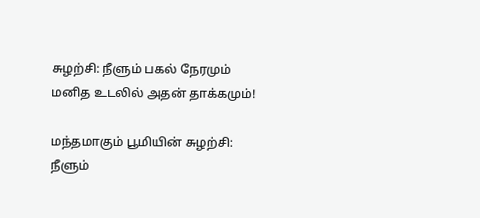சுழற்சி: நீளும் பகல் நேரமும் மனித உடலில் அதன் தாக்கமும்!

மந்தமாகும் பூமியின் சுழற்சி: நீளும்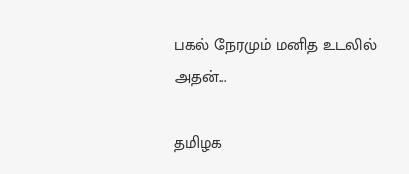பகல் நேரமும் மனித உடலில் அதன்...

தமிழக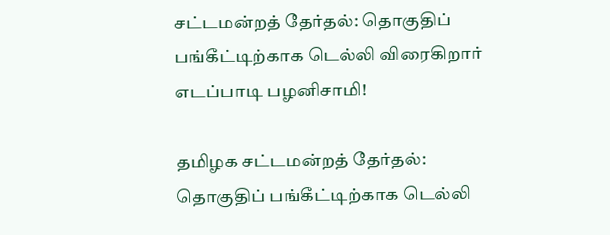சட்டமன்றத் தேர்தல்: தொகுதிப் பங்கீட்டிற்காக டெல்லி விரைகிறார் எடப்பாடி பழனிசாமி!

தமிழக சட்டமன்றத் தேர்தல்: தொகுதிப் பங்கீட்டிற்காக டெல்லி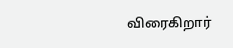விரைகிறார்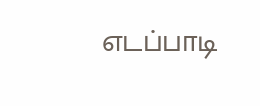எடப்பாடி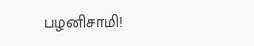பழனிசாமி!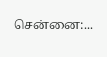சென்னை:...